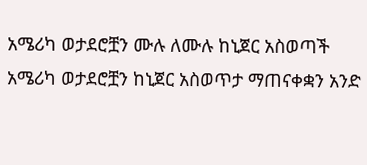አሜሪካ ወታደሮቿን ሙሉ ለሙሉ ከኒጀር አስወጣች
አሜሪካ ወታደሮቿን ከኒጀር አስወጥታ ማጠናቀቋን አንድ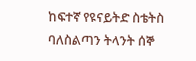ከፍተኛ የዩናይትድ ስቴትስ ባለስልጣን ትላንት ሰኞ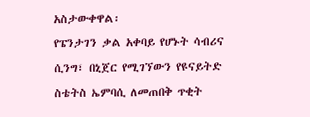አስታውቀዋል፡
የፔንታገን ቃል አቀባይ የሆኑት ሳብሪና ሲንግ፣ በኒጀር የሚገኘውን የዩናይትድ ስቴትስ ኤምባሲ ለመጠበቅ ጥቂት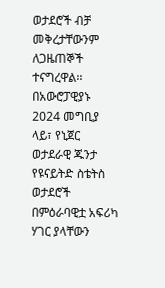ወታደሮች ብቻ መቅረታቸውንም ለጋዜጠኞች ተናግረዋል፡፡
በአውሮፓዊያኑ 2024 መግቢያ ላይ፣ የኒጀር ወታደራዊ ጁንታ የዩናይትድ ስቴትስ ወታደሮች በምዕራባዊቷ አፍሪካ ሃገር ያላቸውን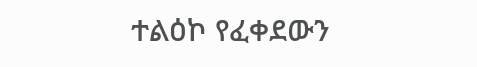ተልዕኮ የፈቀደውን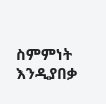ስምምነት እንዲያበቃ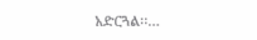አድርጓል፡፡...